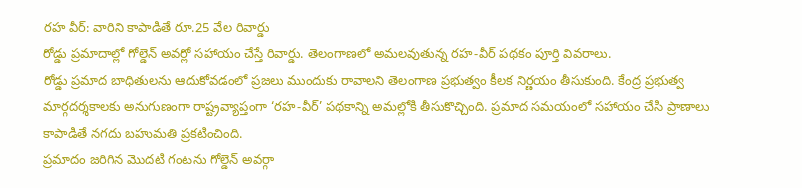రహ వీర్: వారిని కాపాడితే రూ.25 వేల రివార్డు
రోడ్డు ప్రమాదాల్లో గోల్డెన్ అవర్లో సహాయం చేస్తే రివార్డు. తెలంగాణలో అమలవుతున్న రహ-వీర్ పథకం పూర్తి వివరాలు.
రోడ్డు ప్రమాద బాధితులను ఆదుకోవడంలో ప్రజలు ముందుకు రావాలని తెలంగాణ ప్రభుత్వం కీలక నిర్ణయం తీసుకుంది. కేంద్ర ప్రభుత్వ మార్గదర్శకాలకు అనుగుణంగా రాష్ట్రవ్యాప్తంగా ‘రహ-వీర్’ పథకాన్ని అమల్లోకి తీసుకొచ్చింది. ప్రమాద సమయంలో సహాయం చేసి ప్రాణాలు కాపాడితే నగదు బహుమతి ప్రకటించింది.
ప్రమాదం జరిగిన మొదటి గంటను గోల్డెన్ అవర్గా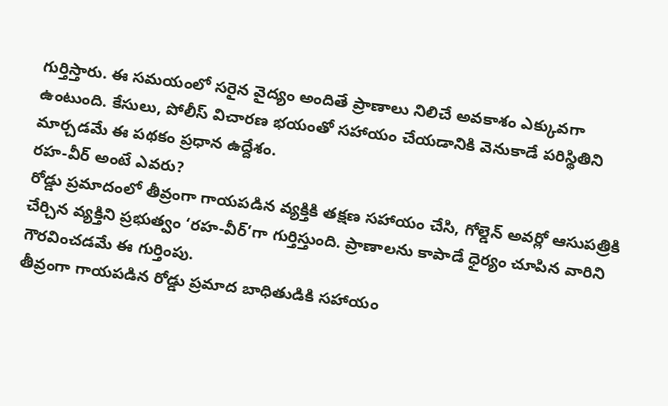గుర్తిస్తారు. ఈ సమయంలో సరైన వైద్యం అందితే ప్రాణాలు నిలిచే అవకాశం ఎక్కువగా ఉంటుంది. కేసులు, పోలీస్ విచారణ భయంతో సహాయం చేయడానికి వెనుకాడే పరిస్థితిని మార్చడమే ఈ పథకం ప్రధాన ఉద్దేశం.
రహ-వీర్ అంటే ఎవరు?
రోడ్డు ప్రమాదంలో తీవ్రంగా గాయపడిన వ్యక్తికి తక్షణ సహాయం చేసి, గోల్డెన్ అవర్లో ఆసుపత్రికి చేర్చిన వ్యక్తిని ప్రభుత్వం ‘రహ-వీర్’గా గుర్తిస్తుంది. ప్రాణాలను కాపాడే ధైర్యం చూపిన వారిని గౌరవించడమే ఈ గుర్తింపు.
తీవ్రంగా గాయపడిన రోడ్డు ప్రమాద బాధితుడికి సహాయం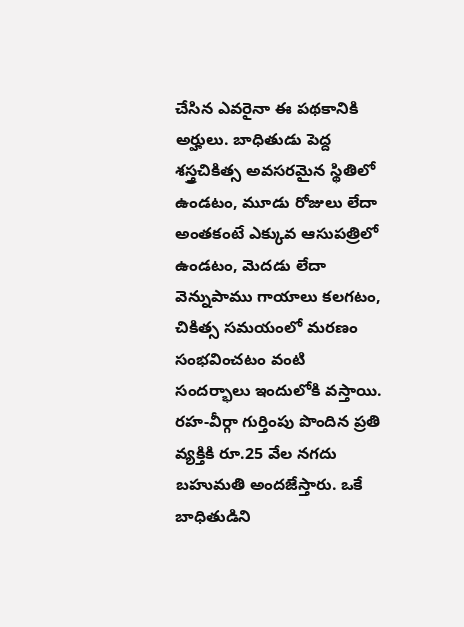చేసిన ఎవరైనా ఈ పథకానికి అర్హులు. బాధితుడు పెద్ద శస్త్రచికిత్స అవసరమైన స్థితిలో ఉండటం, మూడు రోజులు లేదా అంతకంటే ఎక్కువ ఆసుపత్రిలో ఉండటం, మెదడు లేదా వెన్నుపాము గాయాలు కలగటం, చికిత్స సమయంలో మరణం సంభవించటం వంటి సందర్భాలు ఇందులోకి వస్తాయి.
రహ-వీర్గా గుర్తింపు పొందిన ప్రతి వ్యక్తికి రూ.25 వేల నగదు బహుమతి అందజేస్తారు. ఒకే బాధితుడిని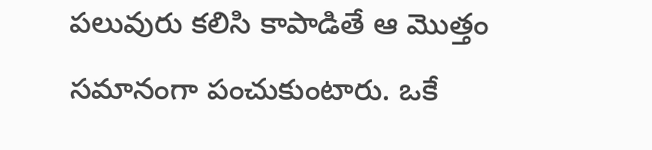పలువురు కలిసి కాపాడితే ఆ మొత్తం సమానంగా పంచుకుంటారు. ఒకే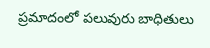ప్రమాదంలో పలువురు బాధితులు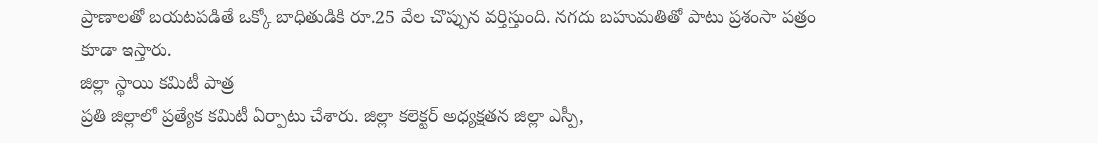ప్రాణాలతో బయటపడితే ఒక్కో బాధితుడికి రూ.25 వేల చొప్పున వర్తిస్తుంది. నగదు బహుమతితో పాటు ప్రశంసా పత్రం కూడా ఇస్తారు.
జిల్లా స్థాయి కమిటీ పాత్ర
ప్రతి జిల్లాలో ప్రత్యేక కమిటీ ఏర్పాటు చేశారు. జిల్లా కలెక్టర్ అధ్యక్షతన జిల్లా ఎస్పీ,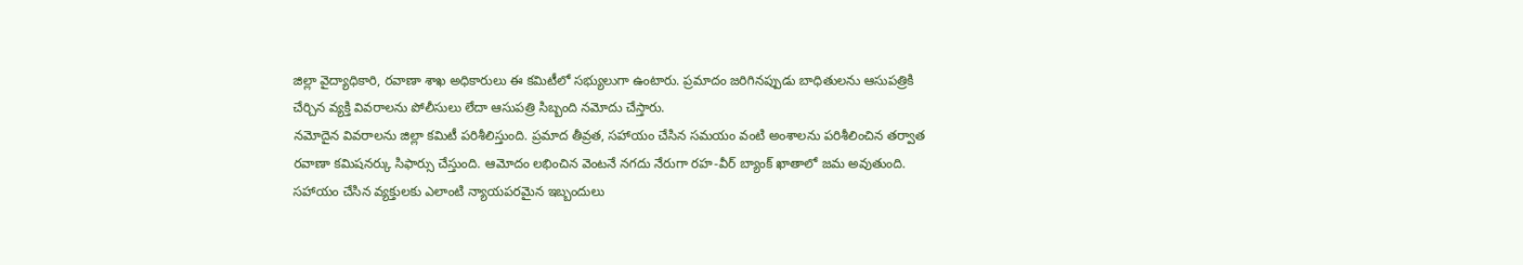జిల్లా వైద్యాధికారి, రవాణా శాఖ అధికారులు ఈ కమిటీలో సభ్యులుగా ఉంటారు. ప్రమాదం జరిగినప్పుడు బాధితులను ఆసుపత్రికి చేర్చిన వ్యక్తి వివరాలను పోలీసులు లేదా ఆసుపత్రి సిబ్బంది నమోదు చేస్తారు.
నమోదైన వివరాలను జిల్లా కమిటీ పరిశీలిస్తుంది. ప్రమాద తీవ్రత, సహాయం చేసిన సమయం వంటి అంశాలను పరిశీలించిన తర్వాత రవాణా కమిషనర్కు సిఫార్సు చేస్తుంది. ఆమోదం లభించిన వెంటనే నగదు నేరుగా రహ-వీర్ బ్యాంక్ ఖాతాలో జమ అవుతుంది.
సహాయం చేసిన వ్యక్తులకు ఎలాంటి న్యాయపరమైన ఇబ్బందులు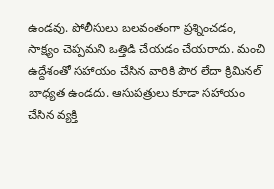ఉండవు. పోలీసులు బలవంతంగా ప్రశ్నించడం, సాక్ష్యం చెప్పమని ఒత్తిడి చేయడం చేయరాదు. మంచి ఉద్దేశంతో సహాయం చేసిన వారికి పౌర లేదా క్రిమినల్ బాధ్యత ఉండదు. ఆసుపత్రులు కూడా సహాయం చేసిన వ్యక్తి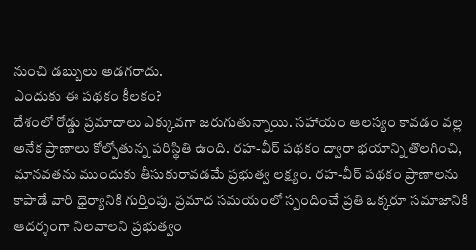నుంచి డబ్బులు అడగరాదు.
ఎందుకు ఈ పథకం కీలకం?
దేశంలో రోడ్డు ప్రమాదాలు ఎక్కువగా జరుగుతున్నాయి. సహాయం ఆలస్యం కావడం వల్ల అనేక ప్రాణాలు కోల్పోతున్న పరిస్థితి ఉంది. రహ-వీర్ పథకం ద్వారా భయాన్ని తొలగించి, మానవతను ముందుకు తీసుకురావడమే ప్రభుత్వ లక్ష్యం. రహ-వీర్ పథకం ప్రాణాలను కాపాడే వారి ధైర్యానికి గుర్తింపు. ప్రమాద సమయంలో స్పందించే ప్రతి ఒక్కరూ సమాజానికి ఆదర్శంగా నిలవాలని ప్రభుత్వం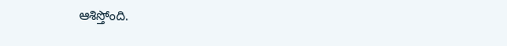ఆశిస్తోంది.